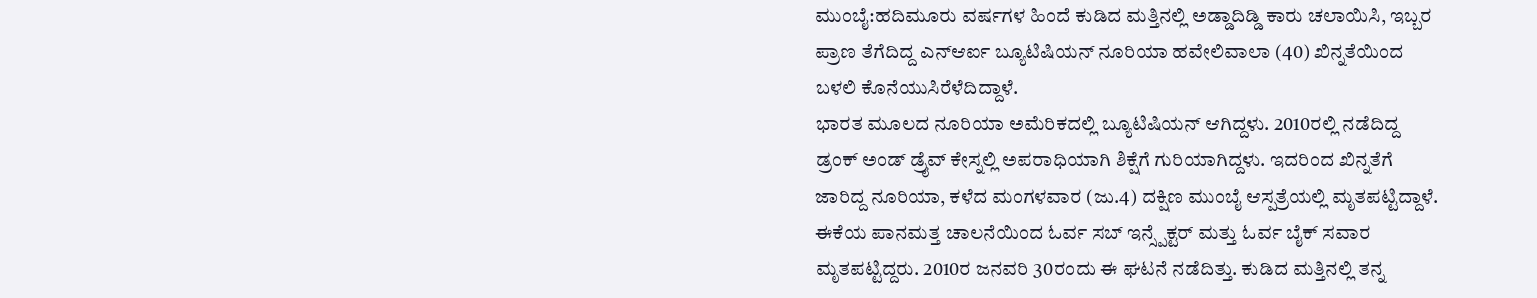ಮುಂಬೈ:ಹದಿಮೂರು ವರ್ಷಗಳ ಹಿಂದೆ ಕುಡಿದ ಮತ್ತಿನಲ್ಲಿ ಅಡ್ಡಾದಿಡ್ಡಿ ಕಾರು ಚಲಾಯಿಸಿ, ಇಬ್ಬರ ಪ್ರಾಣ ತೆಗೆದಿದ್ದ ಎನ್ಆರ್ಐ ಬ್ಯೂಟಿಷಿಯನ್ ನೂರಿಯಾ ಹವೇಲಿವಾಲಾ (40) ಖಿನ್ನತೆಯಿಂದ ಬಳಲಿ ಕೊನೆಯುಸಿರೆಳೆದಿದ್ದಾಳೆ.
ಭಾರತ ಮೂಲದ ನೂರಿಯಾ ಅಮೆರಿಕದಲ್ಲಿ ಬ್ಯೂಟಿಷಿಯನ್ ಆಗಿದ್ದಳು. 2010ರಲ್ಲಿ ನಡೆದಿದ್ದ ಡ್ರಂಕ್ ಅಂಡ್ ಡ್ರೈವ್ ಕೇಸ್ನಲ್ಲಿ ಅಪರಾಧಿಯಾಗಿ ಶಿಕ್ಷೆಗೆ ಗುರಿಯಾಗಿದ್ದಳು. ಇದರಿಂದ ಖಿನ್ನತೆಗೆ ಜಾರಿದ್ದ ನೂರಿಯಾ, ಕಳೆದ ಮಂಗಳವಾರ (ಜು.4) ದಕ್ಷಿಣ ಮುಂಬೈ ಆಸ್ಪತ್ರೆಯಲ್ಲಿ ಮೃತಪಟ್ಟಿದ್ದಾಳೆ. ಈಕೆಯ ಪಾನಮತ್ತ ಚಾಲನೆಯಿಂದ ಓರ್ವ ಸಬ್ ಇನ್ಸ್ಪೆಕ್ಟರ್ ಮತ್ತು ಓರ್ವ ಬೈಕ್ ಸವಾರ ಮೃತಪಟ್ಟಿದ್ದರು. 2010ರ ಜನವರಿ 30ರಂದು ಈ ಘಟನೆ ನಡೆದಿತ್ತು. ಕುಡಿದ ಮತ್ತಿನಲ್ಲಿ ತನ್ನ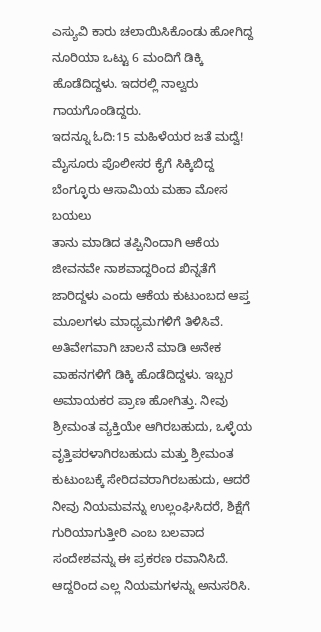ಎಸ್ಯುವಿ ಕಾರು ಚಲಾಯಿಸಿಕೊಂಡು ಹೋಗಿದ್ದ ನೂರಿಯಾ ಒಟ್ಟು 6 ಮಂದಿಗೆ ಡಿಕ್ಕಿ ಹೊಡೆದಿದ್ದಳು. ಇದರಲ್ಲಿ ನಾಲ್ವರು ಗಾಯಗೊಂಡಿದ್ದರು.
ಇದನ್ನೂ ಓದಿ:15 ಮಹಿಳೆಯರ ಜತೆ ಮದ್ವೆ! ಮೈಸೂರು ಪೊಲೀಸರ ಕೈಗೆ ಸಿಕ್ಕಿಬಿದ್ದ ಬೆಂಗ್ಳೂರು ಆಸಾಮಿಯ ಮಹಾ ಮೋಸ ಬಯಲು
ತಾನು ಮಾಡಿದ ತಪ್ಪಿನಿಂದಾಗಿ ಆಕೆಯ ಜೀವನವೇ ನಾಶವಾದ್ದರಿಂದ ಖಿನ್ನತೆಗೆ ಜಾರಿದ್ದಳು ಎಂದು ಆಕೆಯ ಕುಟುಂಬದ ಆಪ್ತ ಮೂಲಗಳು ಮಾಧ್ಯಮಗಳಿಗೆ ತಿಳಿಸಿವೆ. ಅತಿವೇಗವಾಗಿ ಚಾಲನೆ ಮಾಡಿ ಅನೇಕ ವಾಹನಗಳಿಗೆ ಡಿಕ್ಕಿ ಹೊಡೆದಿದ್ದಳು. ಇಬ್ಬರ ಅಮಾಯಕರ ಪ್ರಾಣ ಹೋಗಿತ್ತು. ನೀವು ಶ್ರೀಮಂತ ವ್ಯಕ್ತಿಯೇ ಆಗಿರಬಹುದು, ಒಳ್ಳೆಯ ವೃತ್ತಿಪರಳಾಗಿರಬಹುದು ಮತ್ತು ಶ್ರೀಮಂತ ಕುಟುಂಬಕ್ಕೆ ಸೇರಿದವರಾಗಿರಬಹುದು, ಆದರೆ ನೀವು ನಿಯಮವನ್ನು ಉಲ್ಲಂಘಿಸಿದರೆ, ಶಿಕ್ಷೆಗೆ ಗುರಿಯಾಗುತ್ತೀರಿ ಎಂಬ ಬಲವಾದ ಸಂದೇಶವನ್ನು ಈ ಪ್ರಕರಣ ರವಾನಿಸಿದೆ. ಆದ್ದರಿಂದ ಎಲ್ಲ ನಿಯಮಗಳನ್ನು ಅನುಸರಿಸಿ.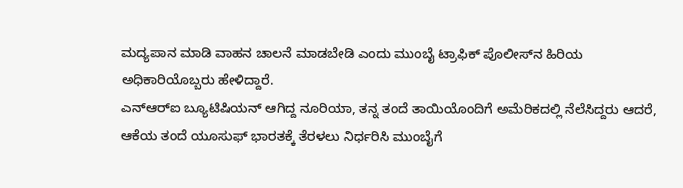ಮದ್ಯಪಾನ ಮಾಡಿ ವಾಹನ ಚಾಲನೆ ಮಾಡಬೇಡಿ ಎಂದು ಮುಂಬೈ ಟ್ರಾಫಿಕ್ ಪೊಲೀಸ್‌ನ ಹಿರಿಯ ಅಧಿಕಾರಿಯೊಬ್ಬರು ಹೇಳಿದ್ದಾರೆ.
ಎನ್‌ಆರ್‌ಐ ಬ್ಯೂಟಿಷಿಯನ್ ಆಗಿದ್ದ ನೂರಿಯಾ, ತನ್ನ ತಂದೆ ತಾಯಿಯೊಂದಿಗೆ ಅಮೆರಿಕದಲ್ಲಿ ನೆಲೆಸಿದ್ದರು ಆದರೆ, ಆಕೆಯ ತಂದೆ ಯೂಸುಫ್ ಭಾರತಕ್ಕೆ ತೆರಳಲು ನಿರ್ಧರಿಸಿ ಮುಂಬೈಗೆ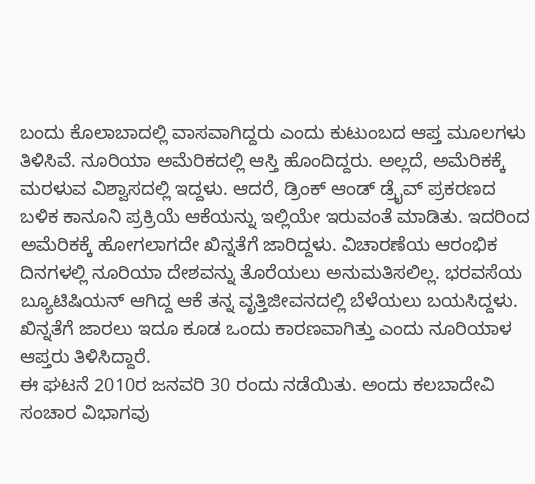ಬಂದು ಕೊಲಾಬಾದಲ್ಲಿ ವಾಸವಾಗಿದ್ದರು ಎಂದು ಕುಟುಂಬದ ಆಪ್ತ ಮೂಲಗಳು ತಿಳಿಸಿವೆ. ನೂರಿಯಾ ಅಮೆರಿಕದಲ್ಲಿ ಆಸ್ತಿ ಹೊಂದಿದ್ದರು. ಅಲ್ಲದೆ, ಅಮೆರಿಕಕ್ಕೆ ಮರಳುವ ವಿಶ್ವಾಸದಲ್ಲಿ ಇದ್ದಳು. ಆದರೆ, ಡ್ರಿಂಕ್ ಆಂಡ್ ಡ್ರೈವ್ ಪ್ರಕರಣದ ಬಳಿಕ ಕಾನೂನಿ ಪ್ರಕ್ರಿಯೆ ಆಕೆಯನ್ನು ಇಲ್ಲಿಯೇ ಇರುವಂತೆ ಮಾಡಿತು. ಇದರಿಂದ ಅಮೆರಿಕಕ್ಕೆ ಹೋಗಲಾಗದೇ ಖಿನ್ನತೆಗೆ ಜಾರಿದ್ದಳು. ವಿಚಾರಣೆಯ ಆರಂಭಿಕ ದಿನಗಳಲ್ಲಿ ನೂರಿಯಾ ದೇಶವನ್ನು ತೊರೆಯಲು ಅನುಮತಿಸಲಿಲ್ಲ. ಭರವಸೆಯ ಬ್ಯೂಟಿಷಿಯನ್ ಆಗಿದ್ದ ಆಕೆ ತನ್ನ ವೃತ್ತಿಜೀವನದಲ್ಲಿ ಬೆಳೆಯಲು ಬಯಸಿದ್ದಳು. ಖಿನ್ನತೆಗೆ ಜಾರಲು ಇದೂ ಕೂಡ ಒಂದು ಕಾರಣವಾಗಿತ್ತು ಎಂದು ನೂರಿಯಾಳ ಆಪ್ತರು ತಿಳಿಸಿದ್ದಾರೆ.
ಈ ಘಟನೆ 2010ರ ಜನವರಿ 30 ರಂದು ನಡೆಯಿತು. ಅಂದು ಕಲಬಾದೇವಿ ಸಂಚಾರ ವಿಭಾಗವು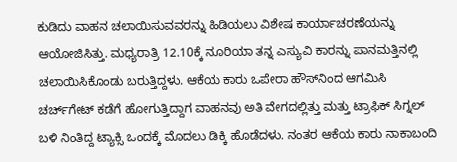ಕುಡಿದು ವಾಹನ ಚಲಾಯಿಸುವವರನ್ನು ಹಿಡಿಯಲು ವಿಶೇಷ ಕಾರ್ಯಾಚರಣೆಯನ್ನು ಆಯೋಜಿಸಿತ್ತು. ಮಧ್ಯರಾತ್ರಿ 12.10ಕ್ಕೆ ನೂರಿಯಾ ತನ್ನ ಎಸ್ಯುವಿ ಕಾರನ್ನು ಪಾನಮತ್ತಿನಲ್ಲಿ ಚಲಾಯಿಸಿಕೊಂಡು ಬರುತ್ತಿದ್ದಳು. ಆಕೆಯ ಕಾರು ಒಪೇರಾ ಹೌಸ್‌ನಿಂದ ಆಗಮಿಸಿ ಚರ್ಚ್‌ಗೇಟ್ ಕಡೆಗೆ ಹೋಗುತ್ತಿದ್ದಾಗ ವಾಹನವು ಅತಿ ವೇಗದಲ್ಲಿತ್ತು ಮತ್ತು ಟ್ರಾಫಿಕ್ ಸಿಗ್ನಲ್ ಬಳಿ ನಿಂತಿದ್ದ ಟ್ಯಾಕ್ಸಿ ಒಂದಕ್ಕೆ ಮೊದಲು ಡಿಕ್ಕಿ ಹೊಡೆದಳು. ನಂತರ ಆಕೆಯ ಕಾರು ನಾಕಾಬಂದಿ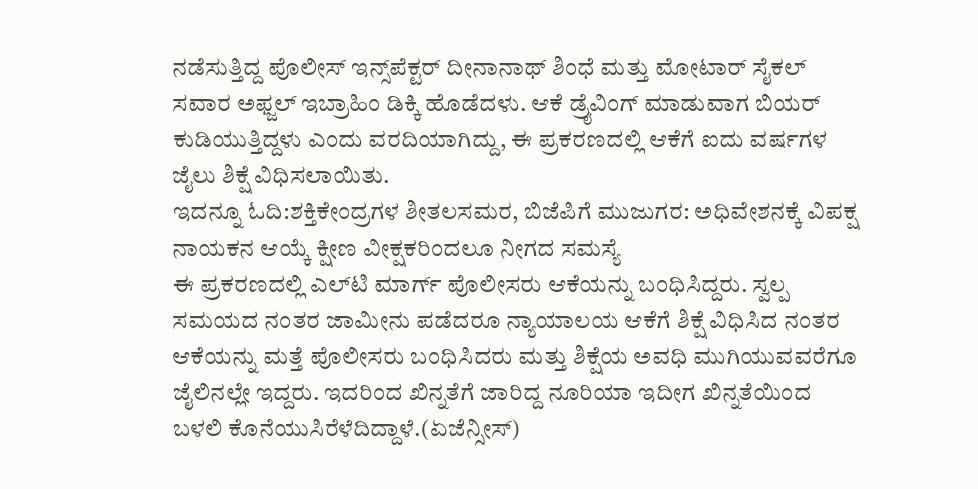ನಡೆಸುತ್ತಿದ್ದ ಪೊಲೀಸ್ ಇನ್ಸ್‌ಪೆಕ್ಟರ್ ದೀನಾನಾಥ್ ಶಿಂಧೆ ಮತ್ತು ಮೋಟಾರ್ ಸೈಕಲ್ ಸವಾರ ಅಫ್ಜಲ್ ಇಬ್ರಾಹಿಂ ಡಿಕ್ಕಿ ಹೊಡೆದಳು. ಆಕೆ ಡ್ರೈವಿಂಗ್ ಮಾಡುವಾಗ ಬಿಯರ್ ಕುಡಿಯುತ್ತಿದ್ದಳು ಎಂದು ವರದಿಯಾಗಿದ್ದು, ಈ ಪ್ರಕರಣದಲ್ಲಿ ಆಕೆಗೆ ಐದು ವರ್ಷಗಳ ಜೈಲು ಶಿಕ್ಷೆ ವಿಧಿಸಲಾಯಿತು.
ಇದನ್ನೂ ಓದಿ:ಶಕ್ತಿಕೇಂದ್ರಗಳ ಶೀತಲಸಮರ, ಬಿಜೆಪಿಗೆ ಮುಜುಗರ: ಅಧಿವೇಶನಕ್ಕೆ ವಿಪಕ್ಷ ನಾಯಕನ ಆಯ್ಕೆ ಕ್ಷೀಣ ವೀಕ್ಷಕರಿಂದಲೂ ನೀಗದ ಸಮಸ್ಯೆ
ಈ ಪ್ರಕರಣದಲ್ಲಿ ಎಲ್‌ಟಿ ಮಾರ್ಗ್ ಪೊಲೀಸರು ಆಕೆಯನ್ನು ಬಂಧಿಸಿದ್ದರು. ಸ್ವಲ್ಪ ಸಮಯದ ನಂತರ ಜಾಮೀನು ಪಡೆದರೂ ನ್ಯಾಯಾಲಯ ಆಕೆಗೆ ಶಿಕ್ಷೆ ವಿಧಿಸಿದ ನಂತರ ಆಕೆಯನ್ನು ಮತ್ತೆ ಪೊಲೀಸರು ಬಂಧಿಸಿದರು ಮತ್ತು ಶಿಕ್ಷೆಯ ಅವಧಿ ಮುಗಿಯುವವರೆಗೂ ಜೈಲಿನಲ್ಲೇ ಇದ್ದರು. ಇದರಿಂದ ಖಿನ್ನತೆಗೆ ಜಾರಿದ್ದ ನೂರಿಯಾ ಇದೀಗ ಖಿನ್ನತೆಯಿಂದ ಬಳಲಿ ಕೊನೆಯುಸಿರೆಳೆದಿದ್ದಾಳೆ.(ಏಜೆನ್ಸೀಸ್)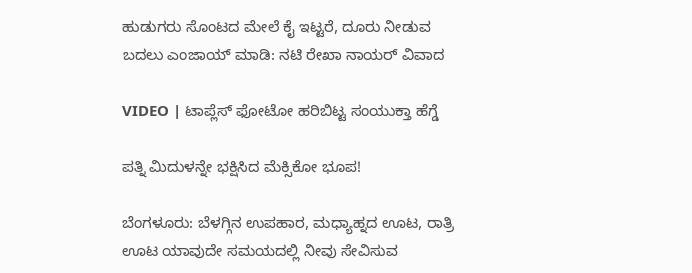ಹುಡುಗರು ಸೊಂಟದ ಮೇಲೆ ಕೈ ಇಟ್ಟರೆ, ದೂರು ನೀಡುವ ಬದಲು ಎಂಜಾಯ್ ಮಾಡಿ: ನಟಿ ರೇಖಾ ನಾಯರ್ ವಿವಾದ

VIDEO | ಟಾಪ್ಲೆಸ್ ಫೋಟೋ ಹರಿಬಿಟ್ಟ ಸಂಯುಕ್ತಾ ಹೆಗ್ಡೆ

ಪತ್ನಿ ಮಿದುಳನ್ನೇ ಭಕ್ಷಿಸಿದ ಮೆಕ್ಸಿಕೋ ಭೂಪ!

ಬೆಂಗಳೂರು: ಬೆಳಗ್ಗಿನ ಉಪಹಾರ, ಮಧ್ಯಾಹ್ನದ ಊಟ, ರಾತ್ರಿ ಊಟ ಯಾವುದೇ ಸಮಯದಲ್ಲಿ ನೀವು ಸೇವಿಸುವ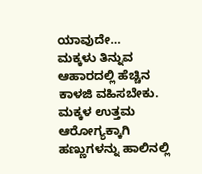ಯಾವುದೇ…
ಮಕ್ಕಳು ತಿನ್ನುವ ಆಹಾರದಲ್ಲಿ ಹೆಚ್ಚಿನ ಕಾಳಜಿ ವಹಿಸಬೇಕು. ಮಕ್ಕಳ ಉತ್ತಮ ಆರೋಗ್ಯಕ್ಕಾಗಿ ಹಣ್ಣುಗಳನ್ನು ಹಾಲಿನಲ್ಲಿ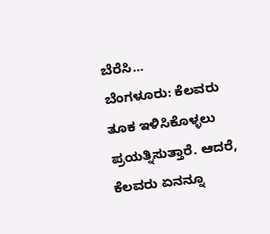ಬೆರೆಸಿ…
ಬೆಂಗಳೂರು: ಕೆಲವರು ತೂಕ ಇಳಿಸಿಕೊಳ್ಳಲು ಪ್ರಯತ್ನಿಸುತ್ತಾರೆ. ಆದರೆ, ಕೆಲವರು ಏನನ್ನೂ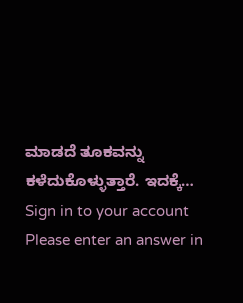ಮಾಡದೆ ತೂಕವನ್ನು ಕಳೆದುಕೊಳ್ಳುತ್ತಾರೆ. ಇದಕ್ಕೆ…
Sign in to your account
Please enter an answer in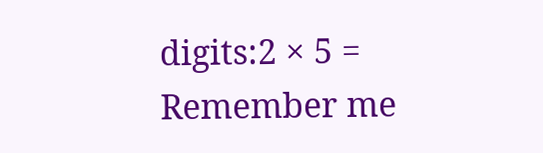digits:2 × 5 =
Remember me